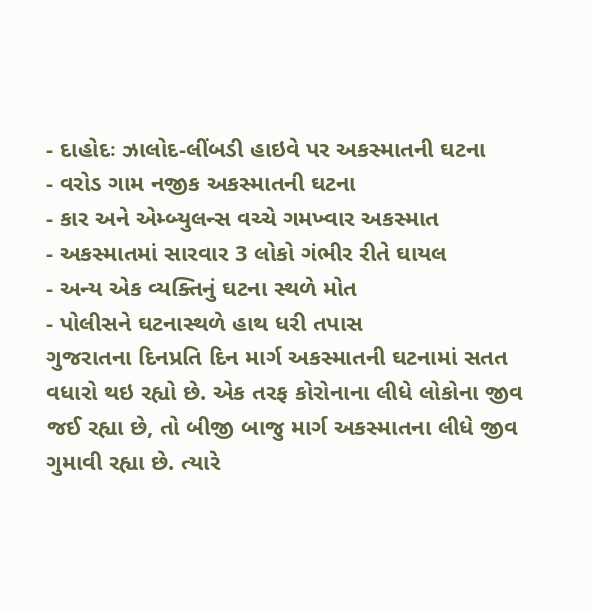- દાહોદઃ ઝાલોદ-લીંબડી હાઇવે પર અકસ્માતની ઘટના
- વરોડ ગામ નજીક અકસ્માતની ઘટના
- કાર અને એમ્બ્યુલન્સ વચ્ચે ગમખ્વાર અકસ્માત
- અકસ્માતમાં સારવાર 3 લોકો ગંભીર રીતે ઘાયલ
- અન્ય એક વ્યક્તિનું ઘટના સ્થળે મોત
- પોલીસને ઘટનાસ્થળે હાથ ધરી તપાસ
ગુજરાતના દિનપ્રતિ દિન માર્ગ અકસ્માતની ઘટનામાં સતત વધારો થઇ રહ્યો છે. એક તરફ કોરોનાના લીધે લોકોના જીવ જઈ રહ્યા છે, તો બીજી બાજુ માર્ગ અકસ્માતના લીધે જીવ ગુમાવી રહ્યા છે. ત્યારે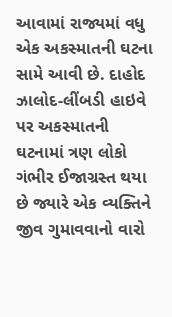આવામાં રાજ્યમાં વધુ એક અકસ્માતની ઘટના સામે આવી છે. દાહોદ ઝાલોદ-લીંબડી હાઇવે પર અકસ્માતની ઘટનામાં ત્રણ લોકો ગંભીર ઈજાગ્રસ્ત થયા છે જ્યારે એક વ્યક્તિને જીવ ગુમાવવાનો વારો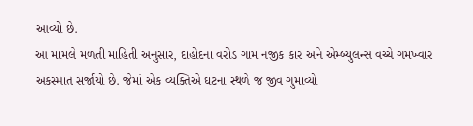આવ્યો છે.
આ મામલે મળતી માહિતી અનુસાર, દાહોદના વરોડ ગામ નજીક કાર અને એમ્બ્યુલન્સ વચ્ચે ગમખ્વાર અકસ્માત સર્જાયો છે. જેમાં એક વ્યક્તિએ ઘટના સ્થળે જ જીવ ગુમાવ્યો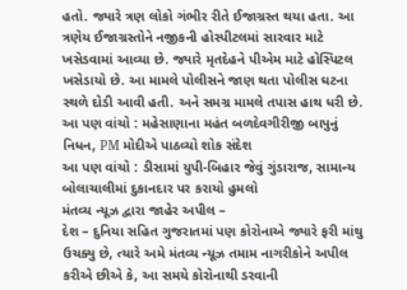હતો. જ્યારે ત્રણ લોકો ગંભીર રીતે ઈજાગ્રસ્ત થયા હતા. આ ત્રણેય ઈજાગ્રસ્તોને નજીકની હોસ્પીટલમાં સારવાર માટે ખસેડવામાં આવ્યા છે. જ્યારે મૃતદેહને પીએમ માટે હોસ્પિટલ ખસેડાયો છે. આ મામલે પોલીસને જાણ થતા પોલીસ ઘટના સ્થળે દોડી આવી હતી. અને સમગ્ર મામલે તપાસ હાથ ધરી છે.
આ પણ વાંચો : મહેસાણાના મહંત બળદેવગીરીજી બાપુનું નિધન, PM મોદીએ પાઠવ્યો શોક સંદેશ
આ પણ વાંચો : ડીસામાં યુપી-બિહાર જેવું ગુંડારાજ, સામાન્ય બોલાચાલીમાં દુકાનદાર પર કરાયો હુમલો
મંતવ્ય ન્યૂઝ દ્વારા જાહેર અપીલ –
દેશ – દુનિયા સહિત ગુજરાતમાં પણ કોરોનાએ જ્યારે ફરી માંથુ ઉચક્યુ છે, ત્યારે અમે મંતવ્ય ન્યૂઝ તમામ નાગરીકોને અપીલ કરીએ છીએ કે, આ સમયે કોરોનાથી ડરવાની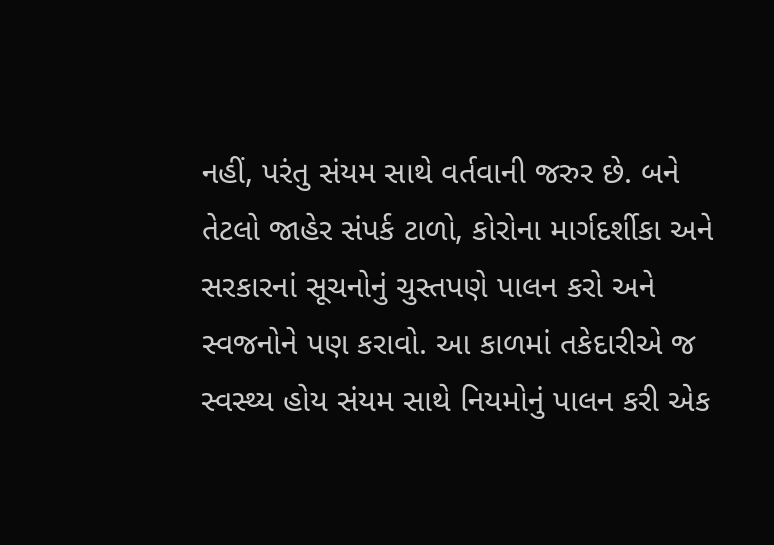નહીં, પરંતુ સંયમ સાથે વર્તવાની જરુર છે. બને તેટલો જાહેર સંપર્ક ટાળો, કોરોના માર્ગદર્શીકા અને સરકારનાં સૂચનોનું ચુસ્તપણે પાલન કરો અને સ્વજનોને પણ કરાવો. આ કાળમાં તકેદારીએ જ સ્વસ્થ્ય હોય સંયમ સાથે નિયમોનું પાલન કરી એક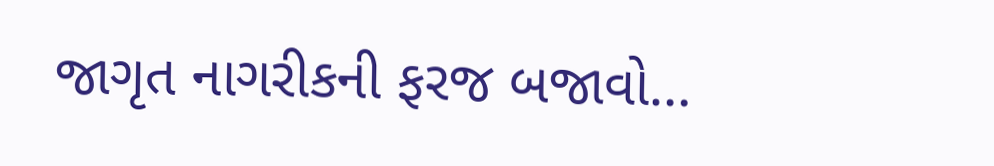જાગૃત નાગરીકની ફરજ બજાવો…